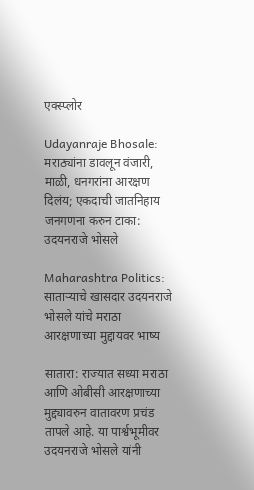एक्स्प्लोर

Udayanraje Bhosale: मराठ्यांना डावलून वंजारी, माळी, धनगरांना आरक्षण दिलंय; एकदाची जातनिहाय जनगणना करुन टाका: उदयनराजे भोसले

Maharashtra Politics: साताऱ्याचे खासदार उदयनराजे भोसले यांचे मराठा आरक्षणाच्या मुद्दायवर भाष्य

सातारा: राज्यात सध्या मराठा आणि ओबीसी आरक्षणाच्या मुद्द्यावरुन वातावरण प्रचंड तापले आहे. या पार्श्वभूमीवर उदयनराजे भोसले यांनी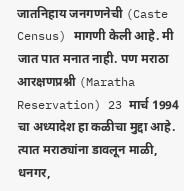जातनिहाय जनगणनेची (Caste Census) मागणी केली आहे. मी जात पात मनात नाही. पण मराठा आरक्षणप्रश्नी (Maratha Reservation) 23 मार्च 1994 चा अध्यादेश हा कळीचा मुद्दा आहे. त्यात मराठ्यांना डावलून माळी, धनगर,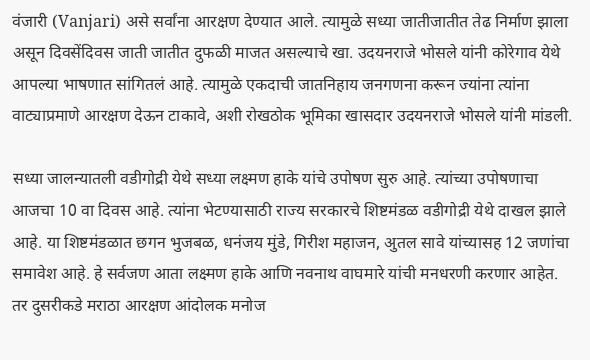वंजारी (Vanjari) असे सर्वांना आरक्षण देण्यात आले. त्यामुळे सध्या जातीजातीत तेढ निर्माण झाला असून दिवसेंदिवस जाती जातीत दुफळी माजत असल्याचे खा. उदयनराजे भोसले यांनी कोरेगाव येथे आपल्या भाषणात सांगितलं आहे. त्यामुळे एकदाची जातनिहाय जनगणना करून ज्यांना त्यांना वाट्याप्रमाणे आरक्षण देऊन टाकावे, अशी रोखठोक भूमिका खासदार उदयनराजे भोसले यांनी मांडली.

सध्या जालन्यातली वडीगोद्री येथे सध्या लक्ष्मण हाके यांचे उपोषण सुरु आहे. त्यांच्या उपोषणाचा आजचा 10 वा दिवस आहे. त्यांना भेटण्यासाठी राज्य सरकारचे शिष्टमंडळ वडीगोद्री येथे दाखल झाले आहे. या शिष्टमंडळात छगन भुजबळ, धनंजय मुंडे, गिरीश महाजन, अुतल सावे यांच्यासह 12 जणांचा समावेश आहे. हे सर्वजण आता लक्ष्मण हाके आणि नवनाथ वाघमारे यांची मनधरणी करणार आहेत.  तर दुसरीकडे मराठा आरक्षण आंदोलक मनोज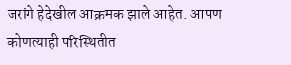जरांगे हेदेखील आक्रमक झाले आहेत. आपण कोणत्याही परिस्थितीत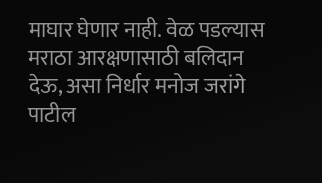माघार घेणार नाही. वेळ पडल्यास मराठा आरक्षणासाठी बलिदान देऊ, असा निर्धार मनोज जरांगे पाटील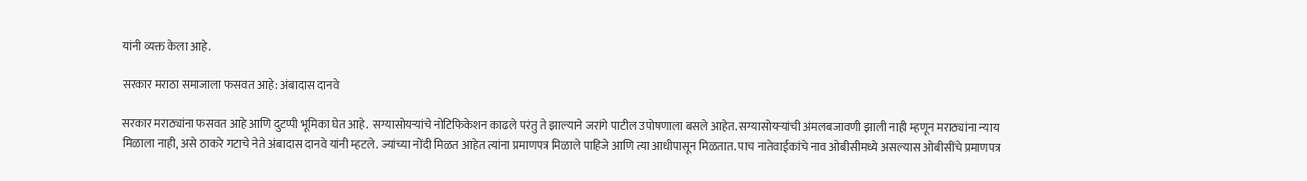यांनी व्यक्त केला आहे.

सरकार मराठा समाजाला फसवत आहे: अंबादास दानवे

सरकार मराठ्यांना फसवत आहे आणि दुटप्पी भूमिका घेत आहे.  सग्यासोयऱ्यांचे नोटिफिकेशन काढले परंतु ते झाल्याने जरांगे पाटील उपोषणाला बसले आहेत. सग्यासोयऱ्यांची अंमलबजावणी झाली नाही म्हणून मराठ्यांना न्याय मिळाला नाही, असे ठाकरे गटाचे नेते अंबादास दानवे यांनी म्हटले. ज्यांच्या नोंदी मिळत आहेत त्यांना प्रमाणपत्र मिळाले पाहिजे आणि त्या आधीपासून मिळतात. पाच नातेवाईकांचे नाव ओबीसीमध्ये असल्यास ओबीसींचे प्रमाणपत्र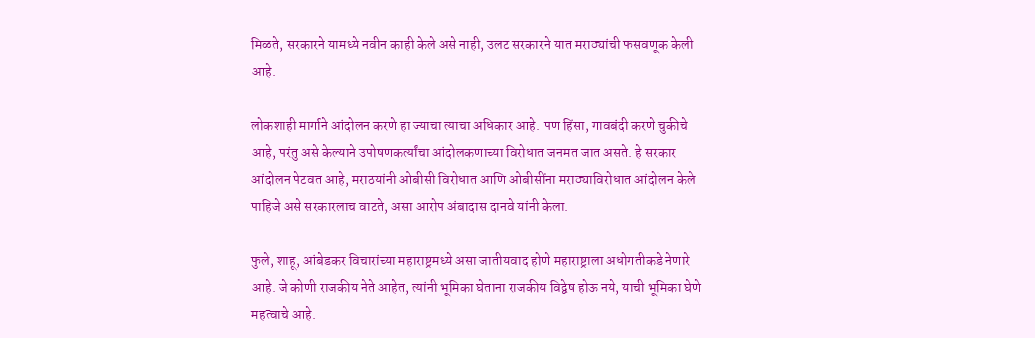मिळते, सरकारने यामध्ये नवीन काही केले असे नाही, उलट सरकारने यात मराठ्यांची फसवणूक केली आहे.

लोकशाही मार्गाने आंदोलन करणे हा ज्याचा त्याचा अधिकार आहे. पण हिंसा, गावबंदी करणे चुकीचे आहे, परंतु असे केल्याने उपोषणकर्त्यांचा आंदोलकणाच्या विरोधात जनमत जात असते. हे सरकार आंदोलन पेटवत आहे, मराठयांनी ओबीसी विरोधात आणि ओबीसींना मराठ्याविरोधात आंदोलन केले पाहिजे असे सरकारलाच वाटते, असा आरोप अंबादास दानवे यांनी केला.

फुले, शाहू, आंबेडकर विचारांच्या महाराष्ट्रमध्ये असा जातीयवाद होणे महाराष्ट्राला अधोगतीकडे नेणारे आहे. जे कोणी राजकीय नेते आहेत, त्यांनी भूमिका घेताना राजकीय विद्वेष होऊ नये, याची भूमिका घेणे महत्वाचे आहे.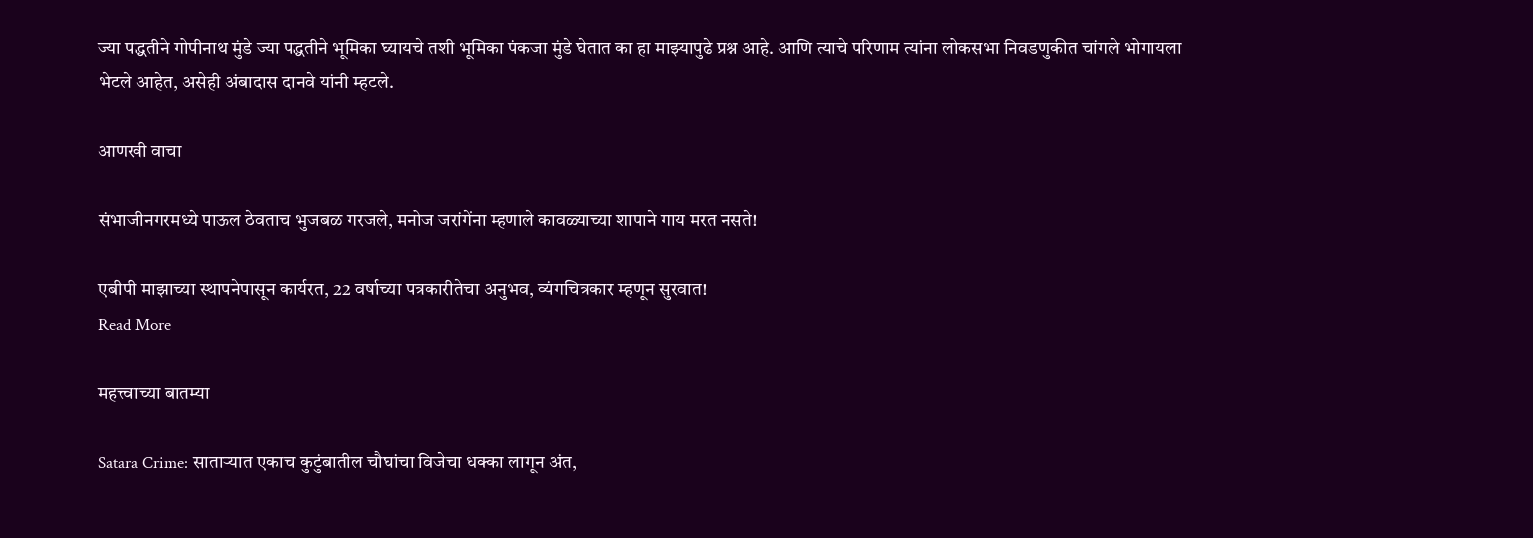ज्या पद्धतीने गोपीनाथ मुंडे ज्या पद्धतीने भूमिका घ्यायचे तशी भूमिका पंकजा मुंडे घेतात का हा माझ्यापुढे प्रश्न आहे. आणि त्याचे परिणाम त्यांना लोकसभा निवडणुकीत चांगले भोगायला भेटले आहेत, असेही अंबादास दानवे यांनी म्हटले.

आणखी वाचा

संभाजीनगरमध्ये पाऊल ठेवताच भुजबळ गरजले, मनोज जरांगेंना म्हणाले कावळ्याच्या शापाने गाय मरत नसते!

एबीपी माझाच्या स्थापनेपासून कार्यरत, 22 वर्षाच्या पत्रकारीतेचा अनुभव, व्यंगचित्रकार म्हणून सुरवात!
Read More

महत्त्वाच्या बातम्या

Satara Crime: साताऱ्यात एकाच कुटुंबातील चौघांचा विजेचा धक्का लागून अंत,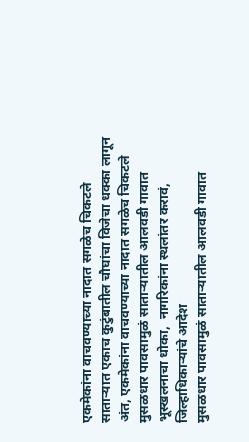एकमेकांना वाचवण्याच्या नादात सगळेच चिकटले
साताऱ्यात एकाच कुटुंबातील चौघांचा विजेचा धक्का लागून अंत, एकमेकांना वाचवण्याच्या नादात सगळेच चिकटले
मुसळधार पावसामुळं साताऱ्यातील आलवडी गावात भूस्खलनाचा धोका,  नागरिकांना स्थलांतर करावं, जिल्हाधिकाऱ्यांचे आदेश
मुसळधार पावसामुळं साताऱ्यातील आलवडी गावात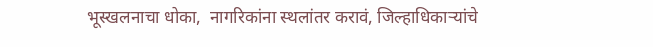भूस्खलनाचा धोका,  नागरिकांना स्थलांतर करावं, जिल्हाधिकाऱ्यांचे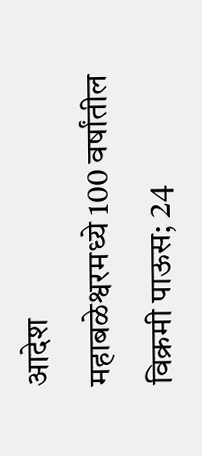आदेश
महाबळेश्वरमध्ये 100 वर्षांतील विक्रमी पाऊस; 24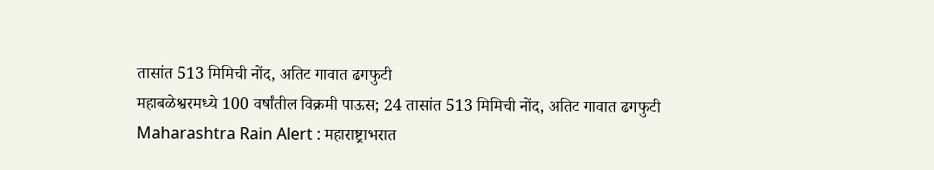तासांत 513 मिमिची नोंद, अतिट गावात ढगफुटी
महाबळेश्वरमध्ये 100 वर्षांतील विक्रमी पाऊस; 24 तासांत 513 मिमिची नोंद, अतिट गावात ढगफुटी
Maharashtra Rain Alert : महाराष्ट्राभरात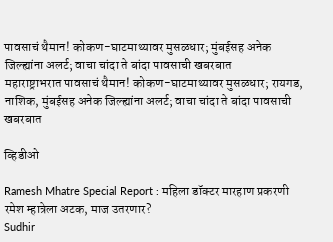पावसाचं थैमान! कोकण-घाटमाथ्यावर मुसळधार; मुंबईसह अनेक जिल्ह्यांना अलर्ट; वाचा चांदा ते बांदा पावसाची खबरबात
महाराष्ट्राभरात पावसाचं थैमान! कोकण-घाटमाथ्यावर मुसळधार; रायगड, नाशिक, मुंबईसह अनेक जिल्ह्यांना अलर्ट; वाचा चांदा ते बांदा पावसाची खबरबात

व्हिडीओ

Ramesh Mhatre Special Report : महिला डॉक्टर मारहाण प्रकरणी रमेश म्हात्रेला अटक, माज उतरणार?
Sudhir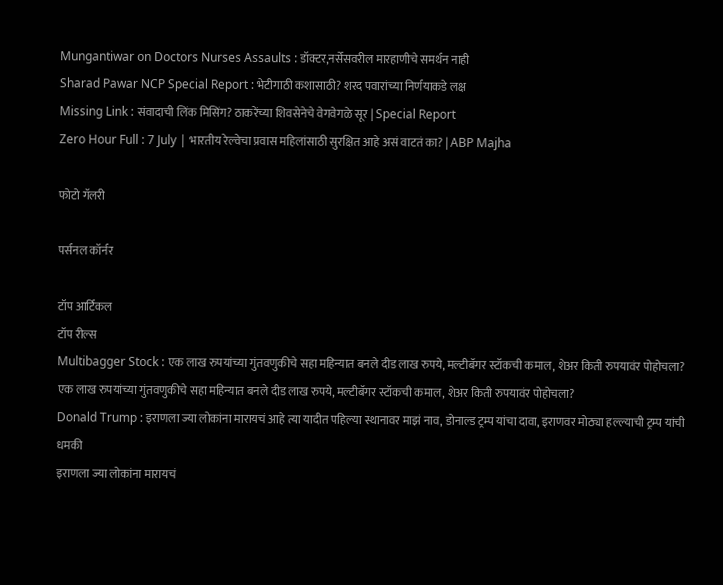Mungantiwar on Doctors Nurses Assaults : डॉक्टर,नर्सेसवरील मारहाणीचे समर्थन नाही
Sharad Pawar NCP Special Report : भेटीगाठी कशासाठी? शरद पवारांच्या निर्णयाकडे लक्ष
Missing Link : संवादाची लिंक मिसिंग? ठाकरेंच्या शिवसेनेचे वेगवेगळे सूर | Special Report
Zero Hour Full : 7 July | भारतीय रेल्वेचा प्रवास महिलांसाठी सुरक्षित आहे असं वाटतं का? | ABP Majha

फोटो गॅलरी

पर्सनल कॉर्नर

टॉप आर्टिकल
टॉप रील्स
Multibagger Stock : एक लाख रुपयांच्या गुंतवणुकीचे सहा महिन्यात बनले दीड लाख रुपये, मल्टीबॅगर स्टॉकची कमाल, शेअर किती रुपयावंर पोहोचला?
एक लाख रुपयांच्या गुंतवणुकीचे सहा महिन्यात बनले दीड लाख रुपये, मल्टीबॅगर स्टॉकची कमाल, शेअर किती रुपयावंर पोहोचला?
Donald Trump : इराणला ज्या लोकांना मारायचं आहे त्या यादीत पहिल्या स्थानावर माझं नाव, डोनाल्ड ट्रम्प यांचा दावा, इराणवर मोठ्या हल्ल्याची ट्रम्प यांची धमकी
इराणला ज्या लोकांना मारायचं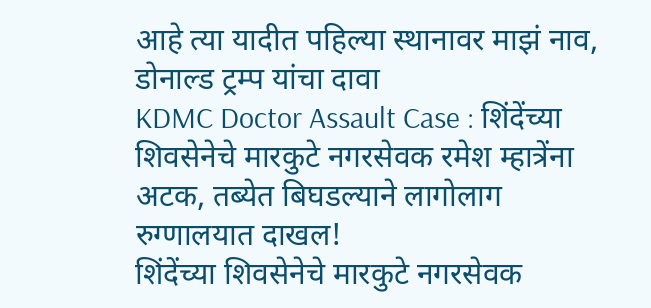आहे त्या यादीत पहिल्या स्थानावर माझं नाव, डोनाल्ड ट्रम्प यांचा दावा
KDMC Doctor Assault Case : शिंदेंच्या शिवसेनेचे मारकुटे नगरसेवक रमेश म्हात्रेंना अटक, तब्येत बिघडल्याने लागोलाग रुग्णालयात दाखल!
शिंदेंच्या शिवसेनेचे मारकुटे नगरसेवक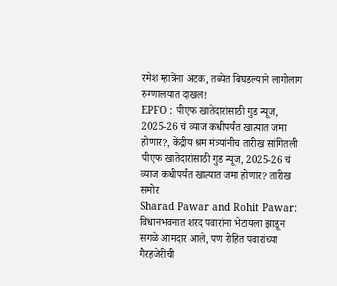रमेश म्हात्रेंना अटक, तब्येत बिघडल्याने लागोलाग रुग्णालयात दाखल!
EPFO : पीएफ खातेदारांसाठी गुड न्यूज, 2025-26 चं व्याज कधीपर्यंत खात्यात जमा होणार?, केंद्रीय श्रम मंत्र्यांनीच तारीख सांगितली
पीएफ खातेदारांसाठी गुड न्यूज, 2025-26 चं व्याज कधीपर्यंत खात्यात जमा होणार? तारीख समोर
Sharad Pawar and Rohit Pawar: विधानभवनात शरद पवारांना भेटायला झाडून सगळे आमदार आले, पण रोहित पवारांच्या गैरहजेरीची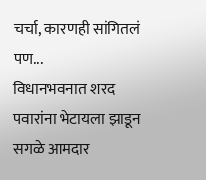चर्चा, कारणही सांगितलं पण...
विधानभवनात शरद पवारांना भेटायला झाडून सगळे आमदार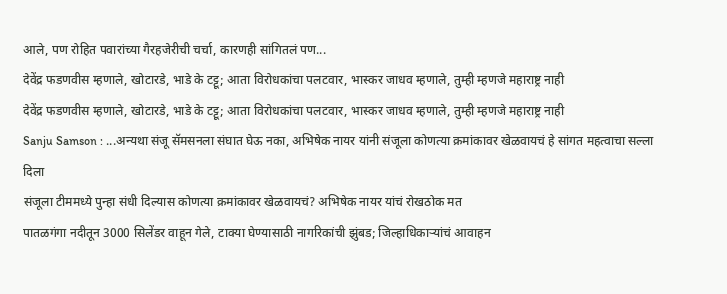आले, पण रोहित पवारांच्या गैरहजेरीची चर्चा, कारणही सांगितलं पण...
देवेंद्र फडणवीस म्हणाले, खोटारडे, भाडे के टट्टू; आता विरोधकांचा पलटवार, भास्कर जाधव म्हणाले, तुम्ही म्हणजे महाराष्ट्र नाही
देवेंद्र फडणवीस म्हणाले, खोटारडे, भाडे के टट्टू; आता विरोधकांचा पलटवार, भास्कर जाधव म्हणाले, तुम्ही म्हणजे महाराष्ट्र नाही
Sanju Samson : ...अन्यथा संजू सॅमसनला संघात घेऊ नका, अभिषेक नायर यांनी संजूला कोणत्या क्रमांकावर खेळवायचं हे सांगत महत्वाचा सल्ला दिला
संजूला टीममध्ये पुन्हा संधी दिल्यास कोणत्या क्रमांकावर खेळवायचं? अभिषेक नायर यांचं रोखठोक मत
पातळगंगा नदीतून 3000 सिलेंडर वाहून गेले, टाक्या घेण्यासाठी नागरिकांची झुंबड; जिल्हाधिकाऱ्यांचं आवाहन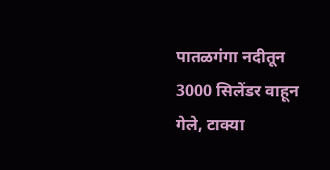पातळगंगा नदीतून 3000 सिलेंडर वाहून गेले, टाक्या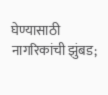घेण्यासाठी नागरिकांची झुंबड;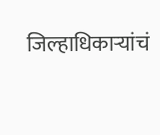जिल्हाधिकाऱ्यांचं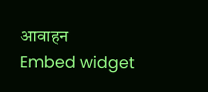आवाहन
Embed widget